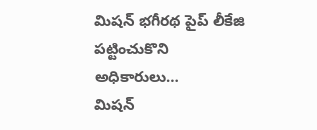మిషన్ భగీరథ పైప్ లీకేజి పట్టించుకొని అధికారులు…
మిషన్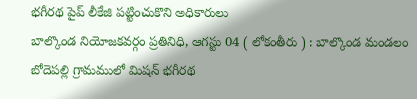భగీరథ పైప్ లీకేజి పట్టించుకొని అధికారులు
బాల్కొండ నియోజకవర్గం ప్రతినిధి, ఆగస్టు 04 ( లోకంతీరు ) : బాల్కొండ మండలం బోదెపల్లి గ్రామములో మిషన్ భగీరథ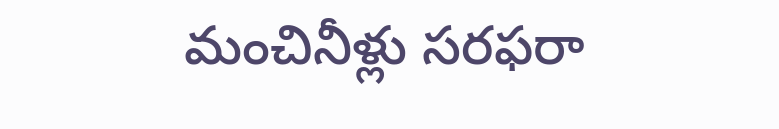మంచినీళ్లు సరఫరా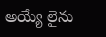అయ్యే లైను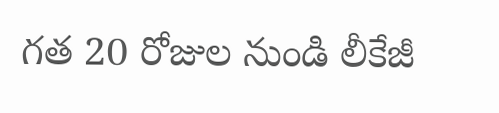గత 20 రోజుల నుండి లీకేజీ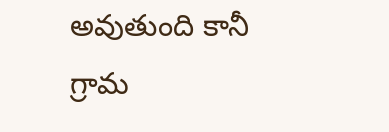అవుతుంది కానీ గ్రామ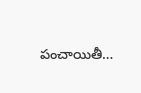పంచాయితీ…